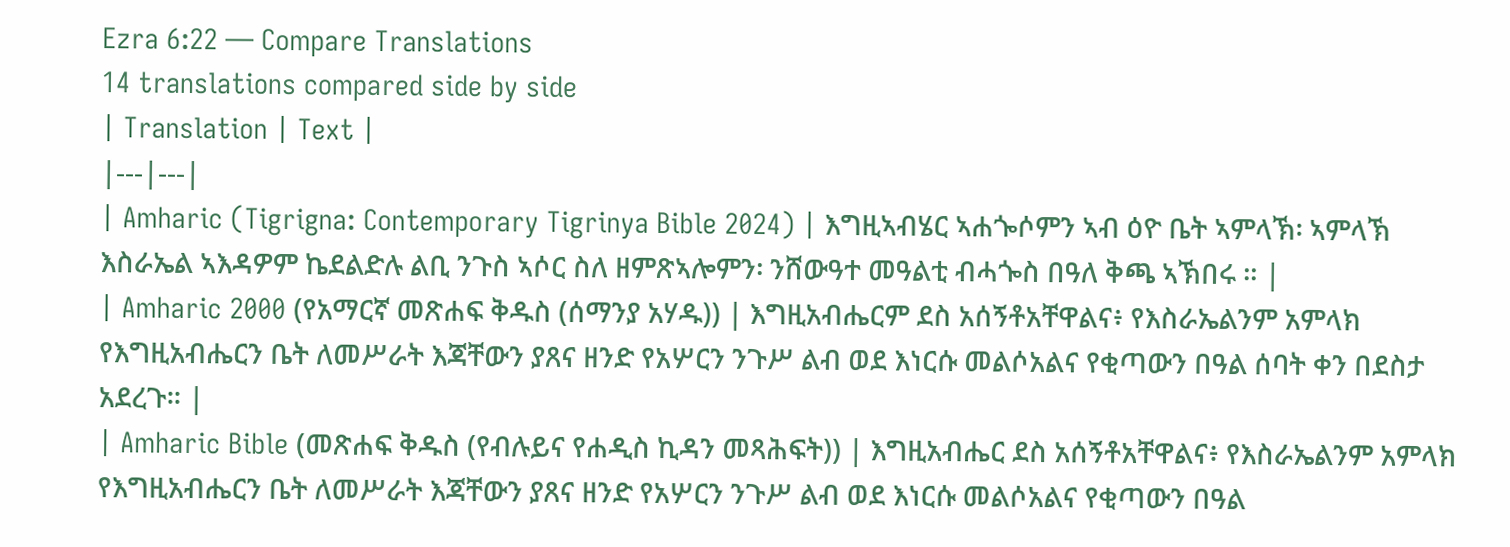Ezra 6:22 — Compare Translations
14 translations compared side by side
| Translation | Text |
|---|---|
| Amharic (Tigrigna: Contemporary Tigrinya Bible 2024) | እግዚኣብሄር ኣሐጐሶምን ኣብ ዕዮ ቤት ኣምላኽ፡ ኣምላኽ እስራኤል ኣእዳዎም ኬደልድሉ ልቢ ንጉስ ኣሶር ስለ ዘምጽኣሎምን፡ ንሸውዓተ መዓልቲ ብሓጐስ በዓለ ቅጫ ኣኽበሩ ። |
| Amharic 2000 (የአማርኛ መጽሐፍ ቅዱስ (ሰማንያ አሃዱ)) | እግዚአብሔርም ደስ አሰኝቶአቸዋልና፥ የእስራኤልንም አምላክ የእግዚአብሔርን ቤት ለመሥራት እጃቸውን ያጸና ዘንድ የአሦርን ንጉሥ ልብ ወደ እነርሱ መልሶአልና የቂጣውን በዓል ሰባት ቀን በደስታ አደረጉ። |
| Amharic Bible (መጽሐፍ ቅዱስ (የብሉይና የሐዲስ ኪዳን መጻሕፍት)) | እግዚአብሔር ደስ አሰኝቶአቸዋልና፥ የእስራኤልንም አምላክ የእግዚአብሔርን ቤት ለመሥራት እጃቸውን ያጸና ዘንድ የአሦርን ንጉሥ ልብ ወደ እነርሱ መልሶአልና የቂጣውን በዓል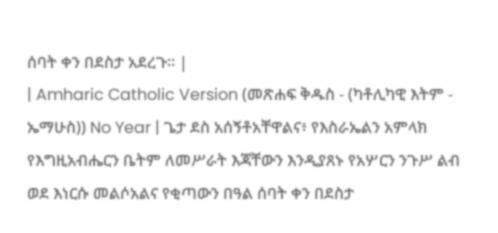ሰባት ቀን በደስታ አደረጉ። |
| Amharic Catholic Version (መጽሐፍ ቅዱስ - (ካቶሊካዊ እትም - ኤማሁስ)) No Year | ጌታ ደስ አሰኝቶአቸዋልና፥ የእስራኤልን አምላክ የእግዚአብሔርን ቤትም ለመሥራት እጃቸውን እንዲያጸኑ የአሦርን ንጉሥ ልብ ወደ እነርሱ መልሶአልና የቂጣውን በዓል ሰባት ቀን በደስታ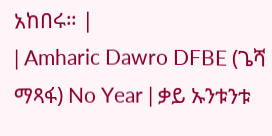አከበሩ። |
| Amharic Dawro DFBE (ጌሻ ማጻፋ) No Year | ቃይ ኡንቱንቱ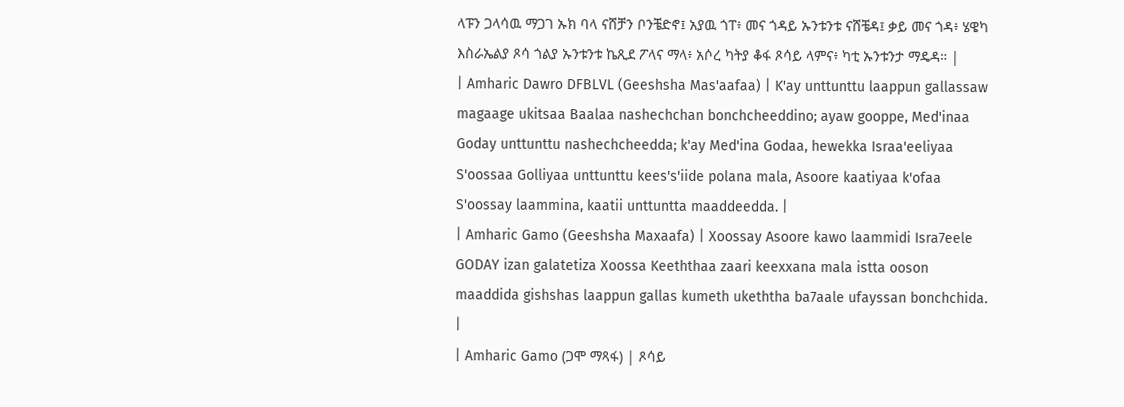ላፑን ጋላሳዉ ማጋገ ኡክ ባላ ናሸቻን ቦንቼድኖ፤ አያዉ ጎፐ፥ መና ጎዳይ ኡንቱንቱ ናሸቼዳ፤ ቃይ መና ጎዳ፥ ሄዌካ እስራኤልያ ጾሳ ጎልያ ኡንቱንቱ ኬጺደ ፖላና ማላ፥ አሶረ ካትያ ቆፋ ጾሳይ ላምና፥ ካቲ ኡንቱንታ ማዴዳ። |
| Amharic Dawro DFBLVL (Geeshsha Mas'aafaa) | K'ay unttunttu laappun gallassaw magaage ukitsaa Baalaa nashechchan bonchcheeddino; ayaw gooppe, Med'inaa Goday unttunttu nashechcheedda; k'ay Med'ina Godaa, hewekka Israa'eeliyaa S'oossaa Golliyaa unttunttu kees's'iide polana mala, Asoore kaatiyaa k'ofaa S'oossay laammina, kaatii unttuntta maaddeedda. |
| Amharic Gamo (Geeshsha Maxaafa) | Xoossay Asoore kawo laammidi Isra7eele GODAY izan galatetiza Xoossa Keeththaa zaari keexxana mala istta ooson maaddida gishshas laappun gallas kumeth ukeththa ba7aale ufayssan bonchchida. |
| Amharic Gamo (ጋሞ ማጻፋ) | ጾሳይ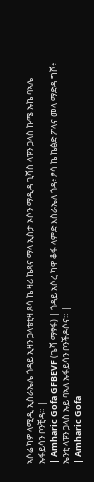ኣሶሬ ካዎ ላሚዲ ኢስራኤሌ ጎዳይ ኢዛን ጋላቴቲዛ ጾሳ ኬ ዛሪ ኬጻና ማላ ኢስታ ኦሶን ማዲዳ ጊሻስ ላፑን ጋላስ ኩሜ ኡኬ ባኣሌ ኡፋይሳን ቦንቺዳ። |
| Amharic Gofa GFBEVF (ጌሻ ማፃፋ) | ጎዳይ አሶረ ካዋ ቆፋ ላምድ እስራኤለ ጎዳ፥ ፆሳ ኬ ኬፅድ ፖላና መላ ማድዳ ግሾ፥ ኤንቲ ላፑን ጋላስ ኡይ ባኣለ ኡፋይሳን ቦንችዶሶና። |
| Amharic Gofa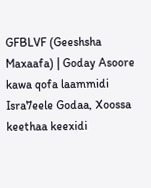GFBLVF (Geeshsha Maxaafa) | Goday Asoore kawa qofa laammidi Isra7eele Godaa, Xoossa keethaa keexidi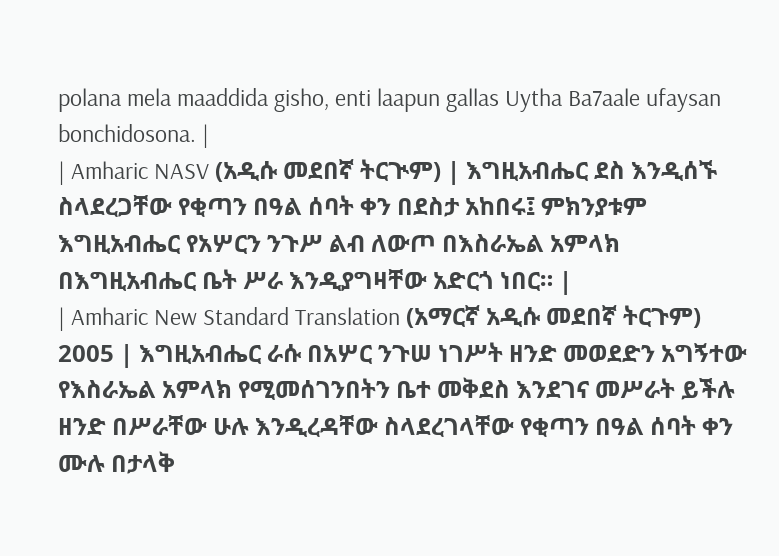polana mela maaddida gisho, enti laapun gallas Uytha Ba7aale ufaysan bonchidosona. |
| Amharic NASV (አዲሱ መደበኛ ትርጒም) | እግዚአብሔር ደስ እንዲሰኙ ስላደረጋቸው የቂጣን በዓል ሰባት ቀን በደስታ አከበሩ፤ ምክንያቱም እግዚአብሔር የአሦርን ንጉሥ ልብ ለውጦ በእስራኤል አምላክ በእግዚአብሔር ቤት ሥራ እንዲያግዛቸው አድርጎ ነበር። |
| Amharic New Standard Translation (አማርኛ አዲሱ መደበኛ ትርጉም) 2005 | እግዚአብሔር ራሱ በአሦር ንጉሠ ነገሥት ዘንድ መወደድን አግኝተው የእስራኤል አምላክ የሚመሰገንበትን ቤተ መቅደስ እንደገና መሥራት ይችሉ ዘንድ በሥራቸው ሁሉ እንዲረዳቸው ስላደረገላቸው የቂጣን በዓል ሰባት ቀን ሙሉ በታላቅ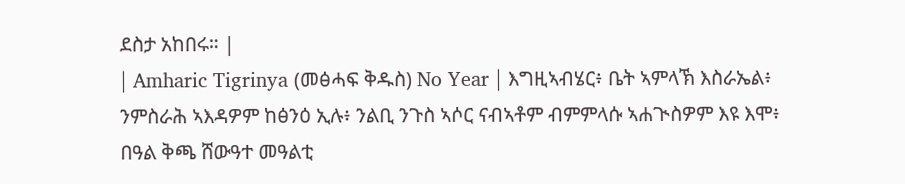ደስታ አከበሩ። |
| Amharic Tigrinya (መፅሓፍ ቅዱስ) No Year | እግዚኣብሄር፥ ቤት ኣምላኽ እስራኤል፥ ንምስራሕ ኣእዳዎም ከፅንዕ ኢሉ፥ ንልቢ ንጉስ ኣሶር ናብኣቶም ብምምላሱ ኣሐጒስዎም እዩ እሞ፥ በዓል ቅጫ ሸውዓተ መዓልቲ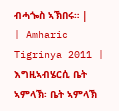ብሓጐስ ኣኽበሩ። |
| Amharic Tigrinya 2011 | እግዚኣብሄርሲ ቤት ኣምላኽ፡ ቤት ኣምላኽ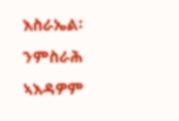እስራኤል፡ ንምስራሕ ኣእዳዎም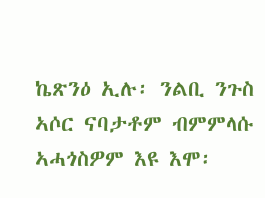ኬጽንዕ ኢሉ፡ ንልቢ ንጉስ ኣሶር ናባታቶም ብምምላሱ ኣሓጎስዎም እዩ እሞ፡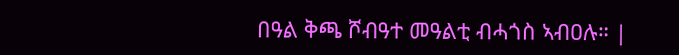በዓል ቅጫ ሾብዓተ መዓልቲ ብሓጎስ ኣብዐሉ። |